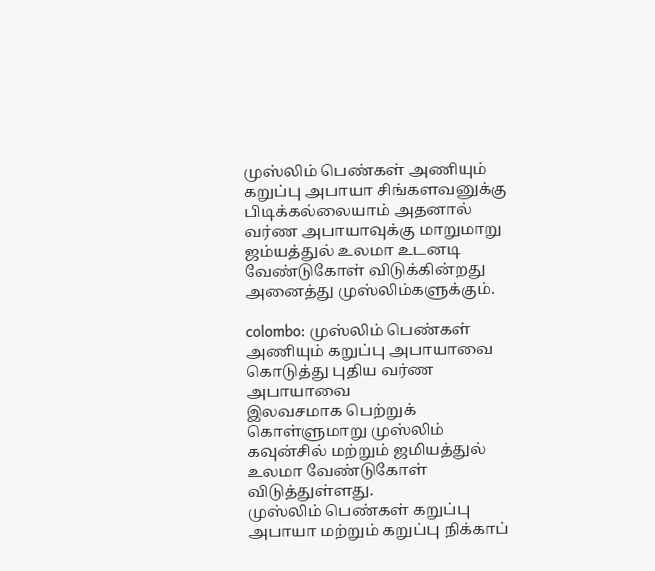முஸ்லிம் பெண்கள் அணியும் கறுப்பு அபாயா சிங்களவனுக்கு பிடிக்கல்லையாம் அதனால் வர்ண அபாயாவுக்கு மாறுமாறு ஜம்யத்துல் உலமா உடனடி வேண்டுகோள் விடுக்கின்றது அனைத்து முஸ்லிம்களுக்கும்.

colombo: முஸ்லிம் பெண்கள் அணியும் கறுப்பு அபாயாவை கொடுத்து புதிய வர்ண அபாயாவை
இலவசமாக பெற்றுக் கொள்ளுமாறு முஸ்லிம் கவுன்சில் மற்றும் ஜமியத்துல் உலமா வேண்டுகோள் விடுத்துள்ளது.
முஸ்லிம் பெண்கள் கறுப்பு அபாயா மற்றும் கறுப்பு நிக்காப்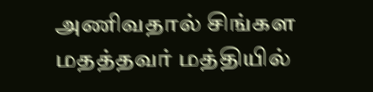அணிவதால் சிங்கள மதத்தவர் மத்தியில்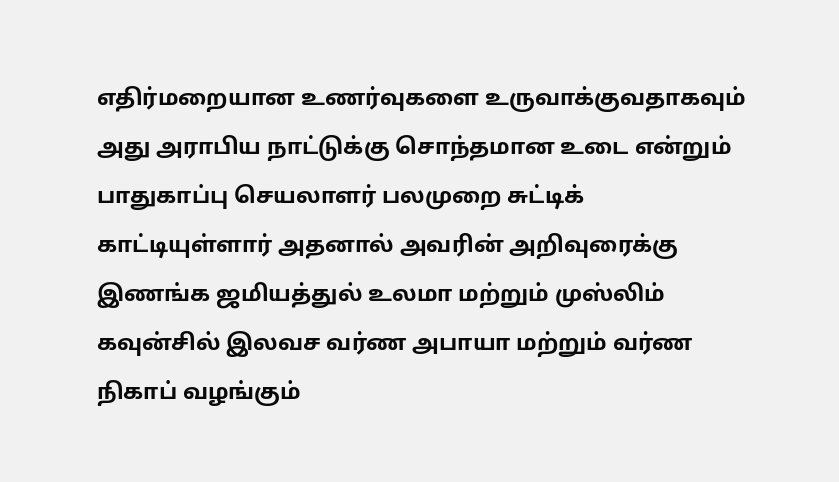எதிர்மறையான உணர்வுகளை உருவாக்குவதாகவும் அது அராபிய நாட்டுக்கு சொந்தமான உடை என்றும் பாதுகாப்பு செயலாளர் பலமுறை சுட்டிக் காட்டியுள்ளார் அதனால் அவரின் அறிவுரைக்கு இணங்க ஜமியத்துல் உலமா மற்றும் முஸ்லிம் கவுன்சில் இலவச வர்ண அபாயா மற்றும் வர்ண நிகாப் வழங்கும்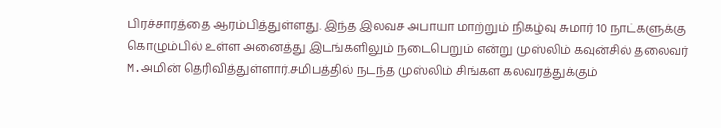பிரச்சாரத்தை ஆரம்பித்துள்ளது. இந்த இலவச அபாயா மாற்றும் நிகழ்வு சுமார் 10 நாட்களுக்கு கொழும்பில் உள்ள அனைத்து இடங்களிலும் நடைபெறும் என்று முஸ்லிம் கவுன்சில் தலைவர் M.அமின் தெரிவித்துள்ளார்.சமிபத்தில் நடந்த முஸ்லிம் சிங்கள கலவரத்துக்கும்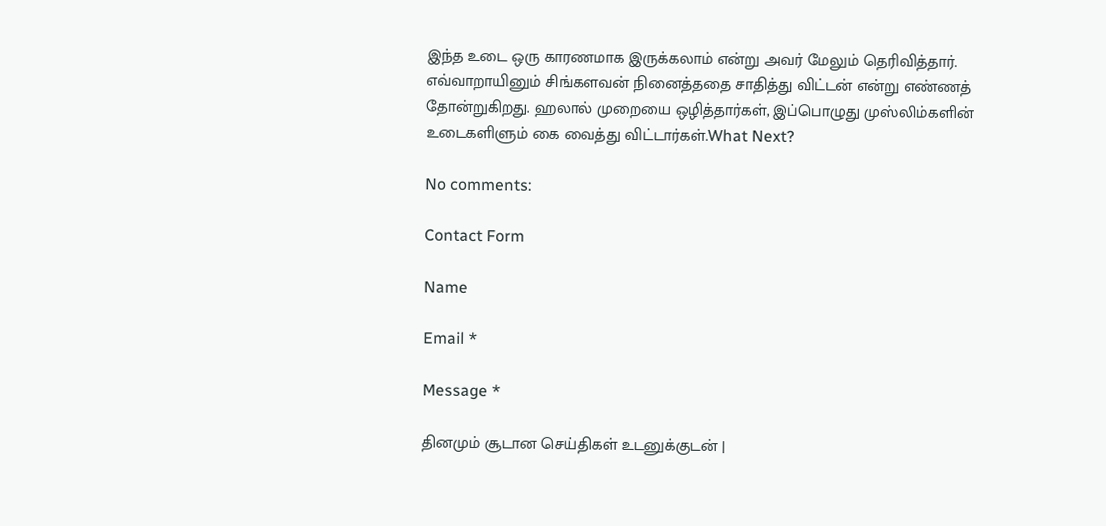இந்த உடை ஒரு காரணமாக இருக்கலாம் என்று அவர் மேலும் தெரிவித்தார். எவ்வாறாயினும் சிங்களவன் நினைத்ததை சாதித்து விட்டன் என்று எண்ணத் தோன்றுகிறது. ஹலால் முறையை ஒழித்தார்கள், இப்பொழுது முஸ்லிம்களின் உடைகளிளும் கை வைத்து விட்டார்கள்.What Next?

No comments:

Contact Form

Name

Email *

Message *

தினமும் சூடான செய்திகள் உடனுக்குடன் |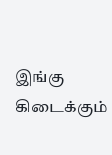இங்கு கிடைக்கும்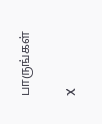பாருங்கள்

X